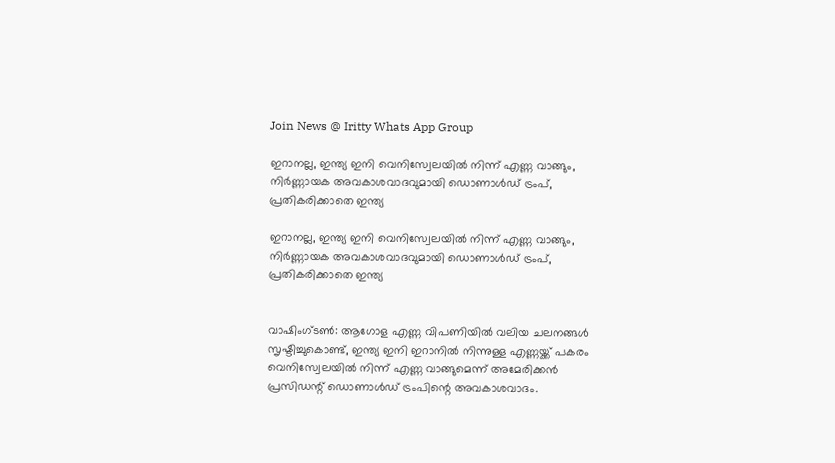Join News @ Iritty Whats App Group

ഇറാനല്ല, ഇന്ത്യ ഇനി വെനിസ്വേലയിൽ നിന്ന് എണ്ണ വാങ്ങും, നിർണ്ണായക അവകാശവാദവുമായി ഡൊണാൾഡ് ട്രംപ്, പ്രതികരിക്കാതെ ഇന്ത്യ

ഇറാനല്ല, ഇന്ത്യ ഇനി വെനിസ്വേലയിൽ നിന്ന് എണ്ണ വാങ്ങും, നിർണ്ണായക അവകാശവാദവുമായി ഡൊണാൾഡ് ട്രംപ്, പ്രതികരിക്കാതെ ഇന്ത്യ


വാഷിംഗ്ടൺ: ആഗോള എണ്ണ വിപണിയിൽ വലിയ ചലനങ്ങൾ സൃഷ്ടിച്ചുകൊണ്ട്, ഇന്ത്യ ഇനി ഇറാനിൽ നിന്നുള്ള എണ്ണയ്ക്ക് പകരം വെനിസ്വേലയിൽ നിന്ന് എണ്ണ വാങ്ങുമെന്ന് അമേരിക്കൻ പ്രസിഡന്റ് ഡൊണാൾഡ് ട്രംപിന്റെ അവകാശവാദം.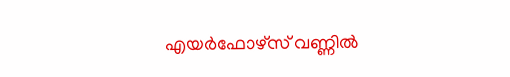എയർഫോഴ്സ് വണ്ണിൽ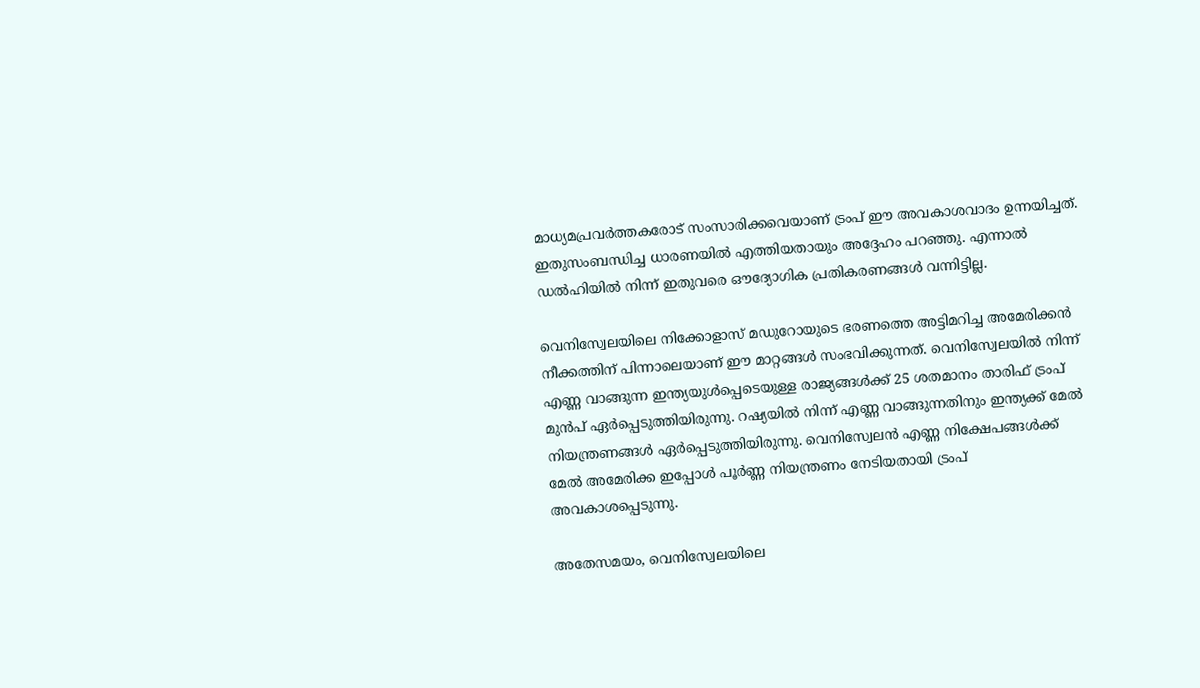മാധ്യമപ്രവർത്തകരോട് സംസാരിക്കവെയാണ് ട്രംപ് ഈ അവകാശവാദം ഉന്നയിച്ചത്. ഇതുസംബന്ധിച്ച ധാരണയിൽ എത്തിയതായും അദ്ദേഹം പറഞ്ഞു. എന്നാൽ ഡൽഹിയിൽ നിന്ന് ഇതുവരെ ഔദ്യോഗിക പ്രതികരണങ്ങൾ വന്നിട്ടില്ല.

വെനിസ്വേലയിലെ നിക്കോളാസ് മഡുറോയുടെ ഭരണത്തെ അട്ടിമറിച്ച അമേരിക്കൻ നീക്കത്തിന് പിന്നാലെയാണ് ഈ മാറ്റങ്ങൾ സംഭവിക്കുന്നത്. വെനിസ്വേലയിൽ നിന്ന് എണ്ണ വാങ്ങുന്ന ഇന്ത്യയുൾപ്പെടെയുള്ള രാജ്യങ്ങൾക്ക് 25 ശതമാനം താരിഫ് ട്രംപ് മുൻപ് ഏർപ്പെടുത്തിയിരുന്നു. റഷ്യയിൽ നിന്ന് എണ്ണ വാങ്ങുന്നതിനും ഇന്ത്യക്ക് മേൽ നിയന്ത്രണങ്ങൾ ഏർപ്പെടുത്തിയിരുന്നു. വെനിസ്വേലൻ എണ്ണ നിക്ഷേപങ്ങൾക്ക് മേൽ അമേരിക്ക ഇപ്പോൾ പൂർണ്ണ നിയന്ത്രണം നേടിയതായി ട്രംപ് അവകാശപ്പെടുന്നു.

അതേസമയം, വെനിസ്വേലയിലെ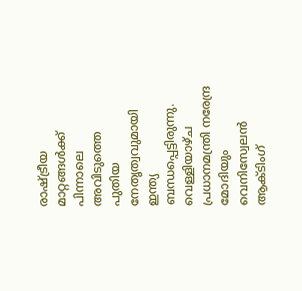രാഷ്ട്രീയ മാറ്റങ്ങൾക്ക് പിന്നാലെ അവിടുത്തെ പുതിയ നേതൃത്വവുമായി ഇന്ത്യ ബന്ധപ്പെട്ടിരുന്നു. വെള്ളിയാഴ്ച പ്രധാനമന്ത്രി നരേന്ദ്ര മോദിയും വെനിസ്വേലൻ ആക്ടിംഗ്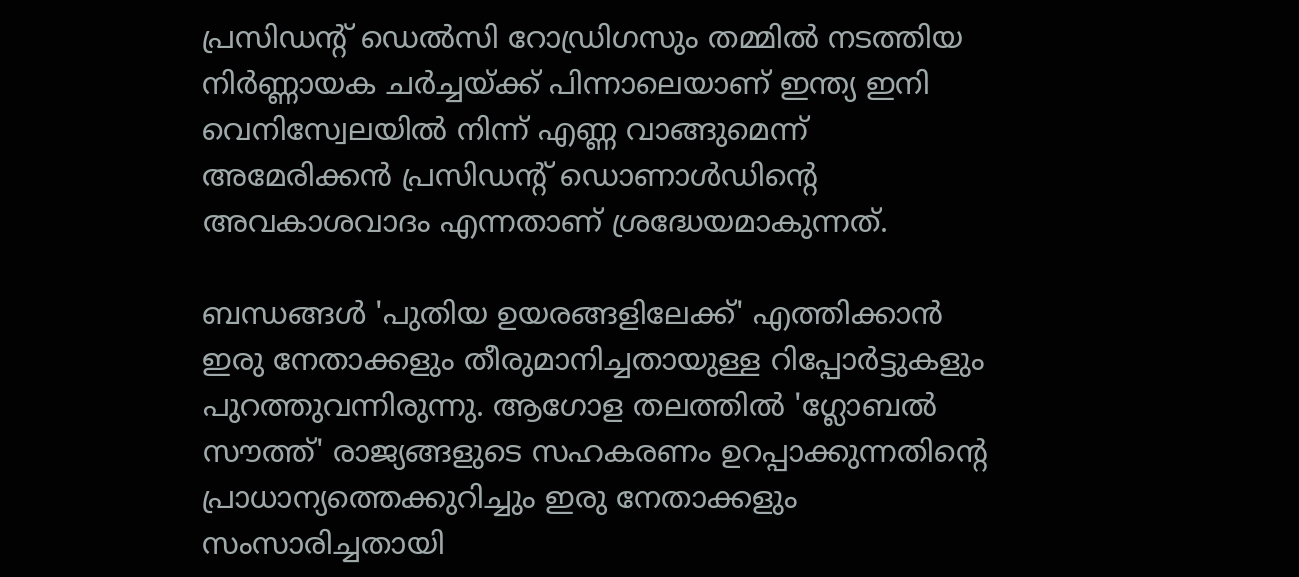പ്രസിഡന്റ് ഡെൽസി റോഡ്രിഗസും തമ്മിൽ നടത്തിയ നിർണ്ണായക ചർച്ചയ്ക്ക് പിന്നാലെയാണ് ഇന്ത്യ ഇനി വെനിസ്വേലയിൽ നിന്ന് എണ്ണ വാങ്ങുമെന്ന് അമേരിക്കൻ പ്രസിഡന്റ് ഡൊണാൾഡിന്റെ അവകാശവാദം എന്നതാണ് ശ്രദ്ധേയമാകുന്നത്.

ബന്ധങ്ങൾ 'പുതിയ ഉയരങ്ങളിലേക്ക്' എത്തിക്കാൻ ഇരു നേതാക്കളും തീരുമാനിച്ചതായുള്ള റിപ്പോര്‍ട്ടുകളും പുറത്തുവന്നിരുന്നു. ആഗോള തലത്തിൽ 'ഗ്ലോബൽ സൗത്ത്' രാജ്യങ്ങളുടെ സഹകരണം ഉറപ്പാക്കുന്നതിന്റെ പ്രാധാന്യത്തെക്കുറിച്ചും ഇരു നേതാക്കളും സംസാരിച്ചതായി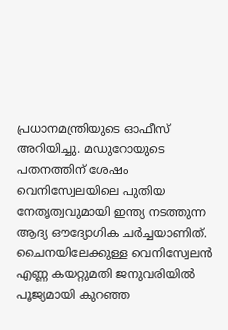പ്രധാനമന്ത്രിയുടെ ഓഫീസ് അറിയിച്ചു. മഡുറോയുടെ പതനത്തിന് ശേഷം വെനിസ്വേലയിലെ പുതിയ നേതൃത്വവുമായി ഇന്ത്യ നടത്തുന്ന ആദ്യ ഔദ്യോഗിക ചർച്ചയാണിത്. ചൈനയിലേക്കുള്ള വെനിസ്വേലൻ എണ്ണ കയറ്റുമതി ജനുവരിയിൽ പൂജ്യമായി കുറഞ്ഞ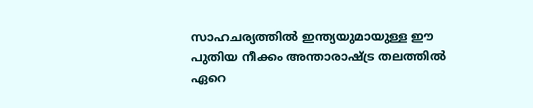സാഹചര്യത്തിൽ ഇന്ത്യയുമായുള്ള ഈ പുതിയ നീക്കം അന്താരാഷ്ട്ര തലത്തിൽ ഏറെ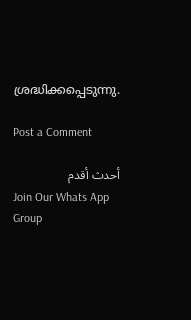ശ്രദ്ധിക്കപ്പെടുന്നു.

Post a Comment

أحدث أقدم
Join Our Whats App Group